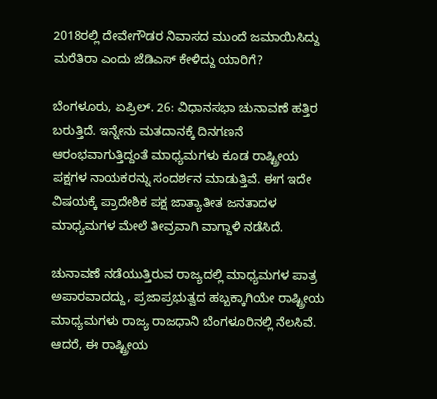2018ರಲ್ಲಿ ದೇವೇಗೌಡರ ನಿವಾಸದ ಮುಂದೆ ಜಮಾಯಿಸಿದ್ದು ಮರೆತಿರಾ ಎಂದು ಜೆಡಿಎಸ್ ಕೇಳಿದ್ದು ಯಾರಿಗೆ?

ಬೆಂಗಳೂರು, ಏಪ್ರಿಲ್. 26: ವಿಧಾನಸಭಾ ಚುನಾವಣೆ ಹತ್ತಿರ ಬರುತ್ತಿದೆ. ಇನ್ನೇನು ಮತದಾನಕ್ಕೆ ದಿನಗಣನೆ ಆರಂಭವಾಗುತ್ತಿದ್ದಂತೆ ಮಾಧ್ಯಮಗಳು ಕೂಡ ರಾಷ್ಟ್ರೀಯ ಪಕ್ಷಗಳ ನಾಯಕರನ್ನು ಸಂದರ್ಶನ ಮಾಡುತ್ತಿವೆ. ಈಗ ಇದೇ ವಿಷಯಕ್ಕೆ ಪ್ರಾದೇಶಿಕ ಪಕ್ಷ ಜಾತ್ಯಾತೀತ ಜನತಾದಳ ಮಾಧ್ಯಮಗಳ ಮೇಲೆ ತೀವ್ರವಾಗಿ ವಾಗ್ದಾಳಿ ನಡೆಸಿದೆ.

ಚುನಾವಣೆ ನಡೆಯುತ್ತಿರುವ ರಾಜ್ಯದಲ್ಲಿ ಮಾಧ್ಯಮಗಳ ಪಾತ್ರ ಅಪಾರವಾದದ್ದು, ಪ್ರಜಾಪ್ರಭುತ್ವದ ಹಬ್ಬಕ್ಕಾಗಿಯೇ ರಾಷ್ಟ್ರೀಯ ಮಾಧ್ಯಮಗಳು ರಾಜ್ಯ ರಾಜಧಾನಿ ಬೆಂಗಳೂರಿನಲ್ಲಿ ನೆಲಸಿವೆ. ಆದರೆ, ಈ ರಾಷ್ಟ್ರೀಯ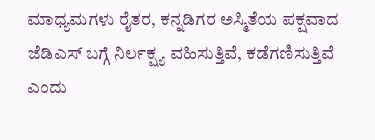ಮಾಧ್ಯಮಗಳು ರೈತರ, ಕನ್ನಡಿಗರ ಅಸ್ಮಿತೆಯ ಪಕ್ಷವಾದ ಜೆಡಿಎಸ್ ಬಗ್ಗೆ ನಿರ್ಲಕ್ಷ್ಯ ವಹಿಸುತ್ತಿವೆ, ಕಡೆಗಣಿಸುತ್ತಿವೆ ಎಂದು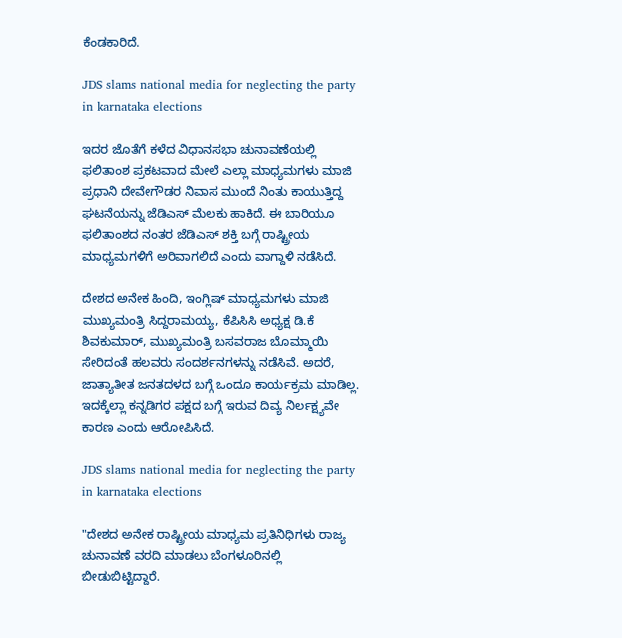ಕೆಂಡಕಾರಿದೆ.

JDS slams national media for neglecting the party in karnataka elections

ಇದರ ಜೊತೆಗೆ ಕಳೆದ ವಿಧಾನಸಭಾ ಚುನಾವಣೆಯಲ್ಲಿ ಫಲಿತಾಂಶ ಪ್ರಕಟವಾದ ಮೇಲೆ ಎಲ್ಲಾ ಮಾಧ್ಯಮಗಳು ಮಾಜಿ ಪ್ರಧಾನಿ ದೇವೇಗೌಡರ ನಿವಾಸ ಮುಂದೆ ನಿಂತು ಕಾಯುತ್ತಿದ್ದ ಘಟನೆಯನ್ನು ಜೆಡಿಎಸ್ ಮೆಲಕು ಹಾಕಿದೆ. ಈ ಬಾರಿಯೂ ಫಲಿತಾಂಶದ ನಂತರ ಜೆಡಿಎಸ್‌ ಶಕ್ತಿ ಬಗ್ಗೆ ರಾಷ್ಟ್ರೀಯ ಮಾಧ್ಯಮಗಳಿಗೆ ಅರಿವಾಗಲಿದೆ ಎಂದು ವಾಗ್ದಾಳಿ ನಡೆಸಿದೆ.

ದೇಶದ ಅನೇಕ ಹಿಂದಿ, ಇಂಗ್ಲಿಷ್ ಮಾಧ್ಯಮಗಳು ಮಾಜಿ ಮುಖ್ಯಮಂತ್ರಿ ಸಿದ್ದರಾಮಯ್ಯ, ಕೆಪಿಸಿಸಿ ಅಧ್ಯಕ್ಷ ಡಿ.ಕೆ ಶಿವಕುಮಾರ್, ಮುಖ್ಯಮಂತ್ರಿ ಬಸವರಾಜ ಬೊಮ್ಮಾಯಿ ಸೇರಿದಂತೆ ಹಲವರು ಸಂದರ್ಶನಗಳನ್ನು ನಡೆಸಿವೆ. ಅದರೆ, ಜಾತ್ಯಾತೀತ ಜನತದಳದ ಬಗ್ಗೆ ಒಂದೂ ಕಾರ್ಯಕ್ರಮ ಮಾಡಿಲ್ಲ. ಇದಕ್ಕೆಲ್ಲಾ ಕನ್ನಡಿಗರ ಪಕ್ಷದ ಬಗ್ಗೆ ಇರುವ ದಿವ್ಯ ನಿರ್ಲಕ್ಷ್ಯವೇ ಕಾರಣ ಎಂದು ಆರೋಪಿಸಿದೆ.

JDS slams national media for neglecting the party in karnataka elections

"ದೇಶದ ಅನೇಕ ರಾಷ್ಟ್ರೀಯ ಮಾಧ್ಯಮ ಪ್ರತಿನಿಧಿಗಳು ರಾಜ್ಯ ಚುನಾವಣೆ ವರದಿ ಮಾಡಲು ಬೆಂಗಳೂರಿನಲ್ಲಿ ಬೀಡುಬಿಟ್ಟಿದ್ದಾರೆ.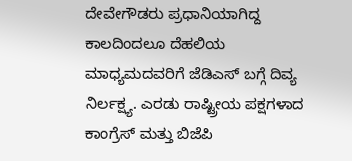ದೇವೇಗೌಡರು ಪ್ರಧಾನಿಯಾಗಿದ್ದ ಕಾಲದಿಂದಲೂ ದೆಹಲಿಯ ಮಾಧ್ಯಮದವರಿಗೆ ಜೆಡಿಎಸ್ ಬಗ್ಗೆ ದಿವ್ಯ ನಿರ್ಲಕ್ಷ್ಯ. ಎರಡು ರಾಷ್ಟ್ರೀಯ ಪಕ್ಷಗಳಾದ ಕಾಂಗ್ರೆಸ್ ಮತ್ತು ಬಿಜೆಪಿ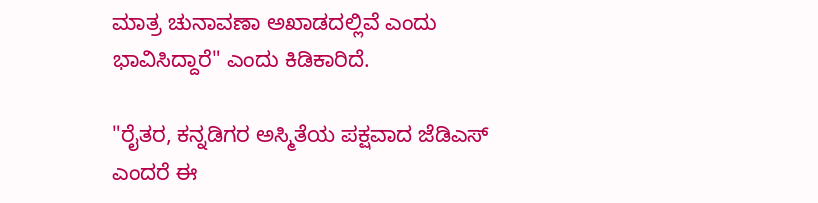ಮಾತ್ರ ಚುನಾವಣಾ ಅಖಾಡದಲ್ಲಿವೆ ಎಂದು ಭಾವಿಸಿದ್ದಾರೆ" ಎಂದು ಕಿಡಿಕಾರಿದೆ.

"ರೈತರ, ಕನ್ನಡಿಗರ ಅಸ್ಮಿತೆಯ ಪಕ್ಷವಾದ ಜೆಡಿಎಸ್ ಎಂದರೆ ಈ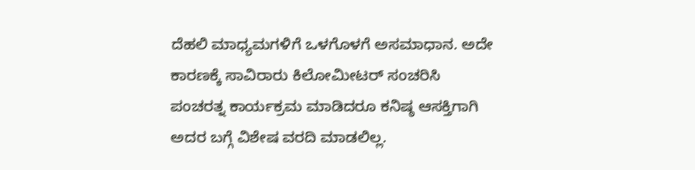ದೆಹಲಿ ಮಾಧ್ಯಮಗಳಿಗೆ ಒಳಗೊಳಗೆ ಅಸಮಾಧಾನ. ಅದೇ ಕಾರಣಕ್ಕೆ ಸಾವಿರಾರು ಕಿಲೋಮೀಟರ್ ಸಂಚರಿಸಿ ಪಂಚರತ್ನ ಕಾರ್ಯಕ್ರಮ ಮಾಡಿದರೂ ಕನಿಷ್ಠ ಆಸಕ್ತಿಗಾಗಿ ಅದರ ಬಗ್ಗೆ ವಿಶೇಷ ವರದಿ ಮಾಡಲಿಲ್ಲ.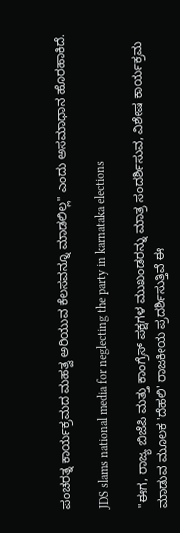ಪಂಚರತ್ನ ಕಾರ್ಯಕ್ರಮದ ಮಹತ್ವ ಅರಿಯುವ ಕೆಲಸವನ್ನೂ ಮಾಡಲಿಲ್ಲ" ಎಂದು ಅಸಮಾಧಾನ ಹೊರಹಾಕಿದೆ.

JDS slams national media for neglecting the party in karnataka elections

"ಈಗ, ರಾಜ್ಯ ಬಿಜೆಪಿ ಮತ್ತು ಕಾಂಗ್ರೆಸ್ ಪಕ್ಷಗಳ ಮುಖಂಡರನ್ನು ಮಾತ್ರ ಸಂದರ್ಶಿಸುವ, ವಿಶೇಷ ಕಾರ್ಯಕ್ರಮ ಮಾಡುವ ಮೂಲಕ 'ದೆಹಲಿ' ರಾಜಕೀಯ ಪ್ರದರ್ಶಿಸುತ್ತಿವೆ ಈ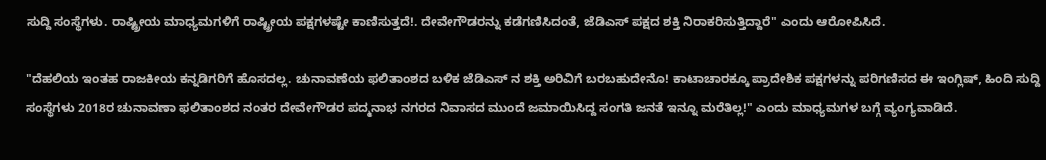ಸುದ್ದಿ ಸಂಸ್ಥೆಗಳು. ರಾಷ್ಟ್ರೀಯ ಮಾಧ್ಯಮಗಳಿಗೆ ರಾಷ್ಟ್ರೀಯ ಪಕ್ಷಗಳಷ್ಟೇ ಕಾಣಿಸುತ್ತದೆ!. ದೇವೇಗೌಡರನ್ನು ಕಡೆಗಣಿಸಿದಂತೆ, ಜೆಡಿಎಸ್ ಪಕ್ಷದ ಶಕ್ತಿ ನಿರಾಕರಿಸುತ್ತಿದ್ದಾರೆ" ಎಂದು ಆರೋಪಿಸಿದೆ.

"ದೆಹಲಿಯ ಇಂತಹ ರಾಜಕೀಯ ಕನ್ನಡಿಗರಿಗೆ ಹೊಸದಲ್ಲ. ಚುನಾವಣೆಯ ಫಲಿತಾಂಶದ ಬಳಿಕ ಜೆಡಿಎಸ್ ನ ಶಕ್ತಿ ಅರಿವಿಗೆ ಬರಬಹುದೇನೊ! ಕಾಟಾಚಾರಕ್ಕೂ ಪ್ರಾದೇಶಿಕ ಪಕ್ಷಗಳನ್ನು ಪರಿಗಣಿಸದ ಈ ಇಂಗ್ಲಿಷ್, ಹಿಂದಿ ಸುದ್ದಿ ಸಂಸ್ಥೆಗಳು 2018ರ ಚುನಾವಣಾ ಫಲಿತಾಂಶದ ನಂತರ ದೇವೇಗೌಡರ ಪದ್ಮನಾಭ ನಗರದ ನಿವಾಸದ ಮುಂದೆ ಜಮಾಯಿಸಿದ್ದ ಸಂಗತಿ ಜನತೆ ಇನ್ನೂ ಮರೆತಿಲ್ಲ!" ಎಂದು ಮಾಧ್ಯಮಗಳ ಬಗ್ಗೆ ವ್ಯಂಗ್ಯವಾಡಿದೆ.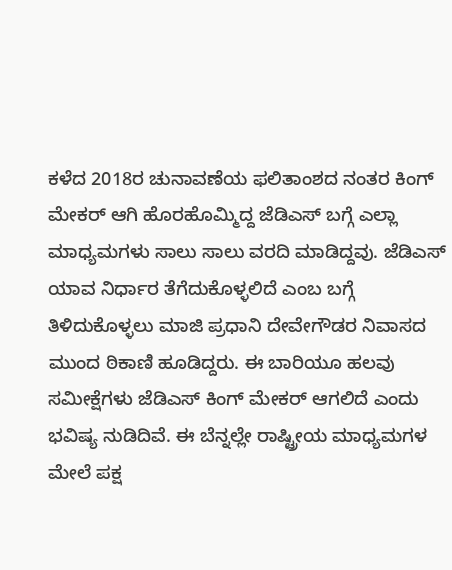ಕಳೆದ 2018ರ ಚುನಾವಣೆಯ ಫಲಿತಾಂಶದ ನಂತರ ಕಿಂಗ್ ಮೇಕರ್ ಆಗಿ ಹೊರಹೊಮ್ಮಿದ್ದ ಜೆಡಿಎಸ್ ಬಗ್ಗೆ ಎಲ್ಲಾ ಮಾಧ್ಯಮಗಳು ಸಾಲು ಸಾಲು ವರದಿ ಮಾಡಿದ್ದವು. ಜೆಡಿಎಸ್ ಯಾವ ನಿರ್ಧಾರ ತೆಗೆದುಕೊಳ್ಳಲಿದೆ ಎಂಬ ಬಗ್ಗೆ ತಿಳಿದುಕೊಳ್ಳಲು ಮಾಜಿ ಪ್ರಧಾನಿ ದೇವೇಗೌಡರ ನಿವಾಸದ ಮುಂದ ಠಿಕಾಣಿ ಹೂಡಿದ್ದರು. ಈ ಬಾರಿಯೂ ಹಲವು ಸಮೀಕ್ಷೆಗಳು ಜೆಡಿಎಸ್ ಕಿಂಗ್ ಮೇಕರ್ ಆಗಲಿದೆ ಎಂದು ಭವಿಷ್ಯ ನುಡಿದಿವೆ. ಈ ಬೆನ್ನಲ್ಲೇ ರಾಷ್ಟ್ರೀಯ ಮಾಧ್ಯಮಗಳ ಮೇಲೆ ಪಕ್ಷ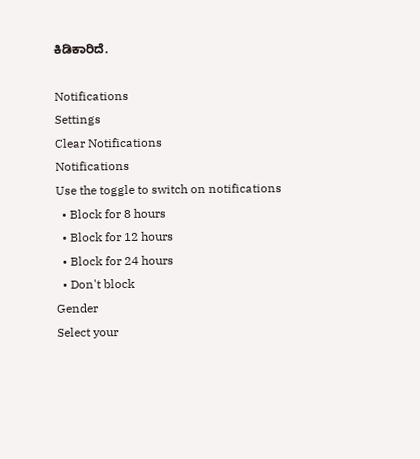ಕಿಡಿಕಾರಿದೆ.

Notifications
Settings
Clear Notifications
Notifications
Use the toggle to switch on notifications
  • Block for 8 hours
  • Block for 12 hours
  • Block for 24 hours
  • Don't block
Gender
Select your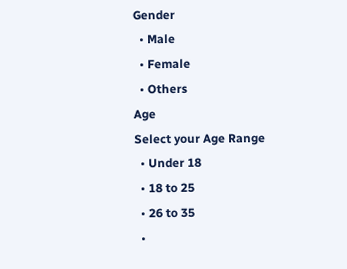Gender
  • Male
  • Female
  • Others
Age
Select your Age Range
  • Under 18
  • 18 to 25
  • 26 to 35
  •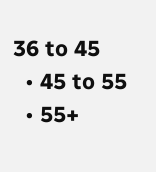36 to 45
  • 45 to 55
  • 55+